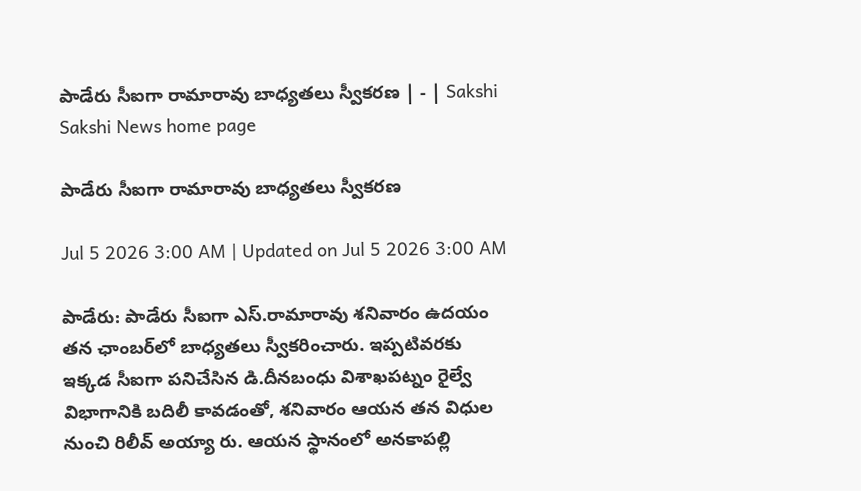పాడేరు సీఐగా రామారావు బాధ్యతలు స్వీకరణ | - | Sakshi
Sakshi News home page

పాడేరు సీఐగా రామారావు బాధ్యతలు స్వీకరణ

Jul 5 2026 3:00 AM | Updated on Jul 5 2026 3:00 AM

పాడేరు: పాడేరు సీఐగా ఎస్‌.రామారావు శనివారం ఉదయం తన ఛాంబర్‌లో బాధ్యతలు స్వీకరించారు. ఇప్పటివరకు ఇక్కడ సీఐగా పనిచేసిన డి.దీనబంధు విశాఖపట్నం రైల్వే విభాగానికి బదిలీ కావడంతో, శనివారం ఆయన తన విధుల నుంచి రిలీవ్‌ అయ్యా రు. ఆయన స్థానంలో అనకాపల్లి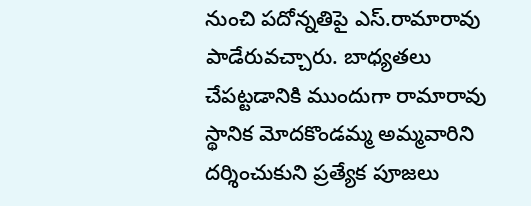నుంచి పదోన్నతిపై ఎస్‌.రామారావు పాడేరువచ్చారు. బాధ్యతలు చేపట్టడానికి ముందుగా రామారావు స్థానిక మోదకొండమ్మ అమ్మవారిని దర్శించుకుని ప్రత్యేక పూజలు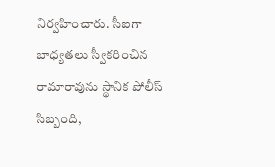నిర్వహించారు. సీఐగా బాధ్యతలు స్వీకరించిన రామారావును స్థానిక పోలీస్‌ సిబ్బంది,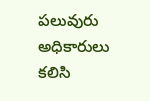పలువురు అధికారులు కలిసి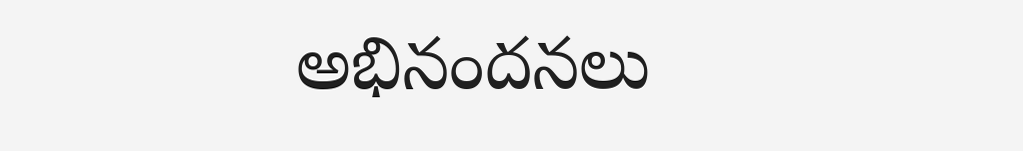అభినందనలు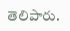తెలిపారు.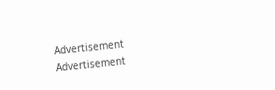Advertisement
Advertisement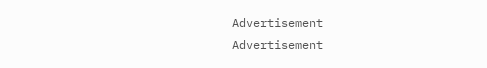Advertisement
Advertisement